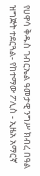የሀዋሳ ቅዱስ ገብርኤል ዓመታዊ ንግሥ ክብረ በዓል ዝግጅት ተደርጓል- የከተማው ፖሊስ - ኢዜአ አማርኛ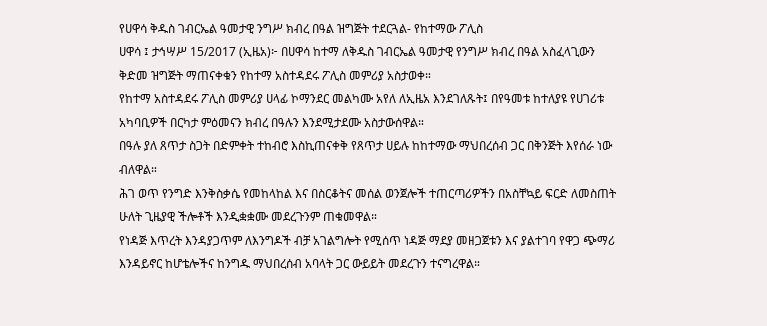የሀዋሳ ቅዱስ ገብርኤል ዓመታዊ ንግሥ ክብረ በዓል ዝግጅት ተደርጓል- የከተማው ፖሊስ
ሀዋሳ ፤ ታኅሣሥ 15/2017 (ኢዜአ)፦ በሀዋሳ ከተማ ለቅዱስ ገብርኤል ዓመታዊ የንግሥ ክብረ በዓል አስፈላጊውን ቅድመ ዝግጅት ማጠናቀቁን የከተማ አስተዳደሩ ፖሊስ መምሪያ አስታወቀ።
የከተማ አስተዳደሩ ፖሊስ መምሪያ ሀላፊ ኮማንደር መልካሙ አየለ ለኢዜአ እንደገለጹት፤ በየዓመቱ ከተለያዩ የሀገሪቱ አካባቢዎች በርካታ ምዕመናን ክብረ በዓሉን እንደሚታደሙ አስታውሰዋል።
በዓሉ ያለ ጸጥታ ስጋት በድምቀት ተከብሮ እስኪጠናቀቅ የጸጥታ ሀይሉ ከከተማው ማህበረሰብ ጋር በቅንጅት እየሰራ ነው ብለዋል።
ሕገ ወጥ የንግድ እንቅስቃሴ የመከላከል እና በስርቆትና መሰል ወንጀሎች ተጠርጣሪዎችን በአስቸኳይ ፍርድ ለመስጠት ሁለት ጊዜያዊ ችሎቶች እንዲቋቋሙ መደረጉንም ጠቁመዋል።
የነዳጅ እጥረት እንዳያጋጥም ለእንግዶች ብቻ አገልግሎት የሚሰጥ ነዳጅ ማደያ መዘጋጀቱን እና ያልተገባ የዋጋ ጭማሪ እንዳይኖር ከሆቴሎችና ከንግዱ ማህበረሰብ አባላት ጋር ውይይት መደረጉን ተናግረዋል።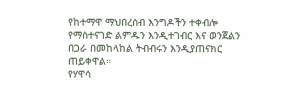የከተማዋ ማህበረሰብ እንግዶችን ተቀብሎ የማስተናገድ ልምዱን እንዲተገብር እና ወንጀልን በጋራ በመከላከል ትብብሩን እንዲያጠናክር ጠይቀዋል።
የሃዋሳ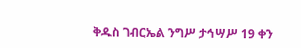ቅዱስ ገብርኤል ንግሥ ታኅሣሥ 19 ቀን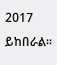2017 ይከበራል።